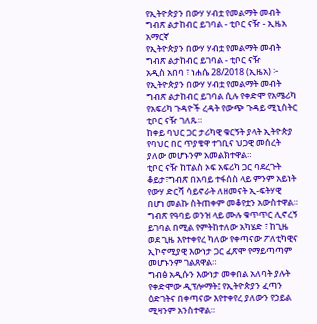የኢትዮጵያን በውሃ ሃብቷ የመልማት መብት ግብጽ ልታከብር ይገባል - ቲቦር ናዥ - ኢዜአ አማርኛ
የኢትዮጵያን በውሃ ሃብቷ የመልማት መብት ግብጽ ልታከብር ይገባል - ቲቦር ናዥ
አዲስ አበባ ፣ ነሐሴ 28/2018 (ኢዜአ) ፦ የኢትዮጵያን በውሃ ሃብቷ የመልማት መብት ግብጽ ልታከብር ይገባል ሲሉ የቀድሞ የአሜሪካ የአፍሪካ ጉዳዮች ረዳት የውጭ ጉዳይ ሚኒስትር ቲቦር ናዥ ገለጹ።
ከቀይ ባህር ጋር ታሪካዊ ቁርኝት ያላት ኢትዮጵያ የባህር በር ጥያቄዋ ተገቢና ህጋዊ መሰረት ያለው መሆኑንም አመልክተዋል።
ቲቦር ናዥ ከፐልስ ኦፍ አፍሪካ ጋር ባደረጉት ቆይታ፣ግብጽ በአባይ ተፋሰስ ላይ ምንም አይነት የውሃ ድርሻ ሳይኖራት ለዘመናት ኢ-ፍትሃዊ በሆነ መልኩ ስትጠቀም መቆየቷን አውስተዋል።
ግብጽ የዓባይ ወንዝ ላይ ሙሉ ቁጥጥር ሊኖረኝ ይገባል በሚል የምትከተለው አካሄድ ፣ ከጊዜ ወደ ጊዜ እየተቀየረ ካለው የቀጣናው ፖለቲካዊና ኢኮኖሚያዊ እውነታ ጋር ፈጽሞ የማይጣጣም መሆኑንም ገልጸዋል።
ግብፅ አዲሱን እውነታ መቀበል አለባት ያሉት የቀድሞው ዲፕሎማት፤ የኢትዮጵያን ፈጣን ዕድገትና በቀጣናው እየተቀየረ ያለውን የኃይል ሚዛንም አንስተዋል።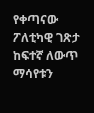የቀጣናው ፖለቲካዊ ገጽታ ከፍተኛ ለውጥ ማሳየቱን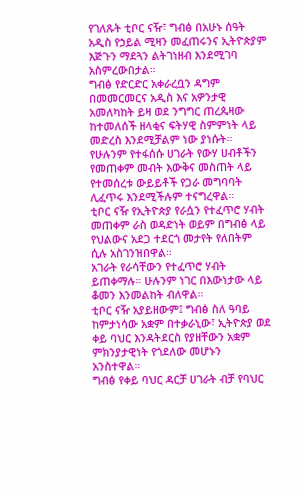የገለጹት ቲቦር ናዥ፣ ግብፅ በአሁኑ ሰዓት አዲስ የኃይል ሚዛን መፈጠሩንና ኢትዮጵያም እጅጉን ማደጓን ልትገነዘብ እንደሚገባ አስምረውበታል።
ግብፅ የድርድር አቀራረቧን ዳግም በመመርመርና አዲስ እና አዎንታዊ አመለካከት ይዛ ወደ ንግግር ጠረጴዛው ከተመለሰች ዘላቂና ፍትሃዊ ስምምነት ላይ መድረስ እንደሚቻልም ነው ያነሱት።
የሁሉንም የተፋሰሱ ሀገራት የውሃ ሀብቶችን የመጠቀም መብት እውቅና መስጠት ላይ የተመሰረቱ ውይይቶች የጋራ መግባባት ሊፈጥሩ እንደሚችሉም ተናግረዋል።
ቲቦር ናዥ የኢትዮጵያ የራሷን የተፈጥሮ ሃብት መጠቀም ራስ ወዳድነት ወይም በግብፅ ላይ የህልውና አደጋ ተደርጎ መታየት የለበትም ሲሉ አስገንዝበዋል።
አገራት የራሳቸውን የተፈጥሮ ሃብት ይጠቀማሉ። ሁሉንም ነገር በእውነታው ላይ ቆመን እንመልከት ብለዋል።
ቲቦር ናዥ አያይዘውም፤ ግብፅ ስለ ዓባይ ከምታነሳው አቋም በተቃራኒው፣ ኢትዮጵያ ወደ ቀይ ባህር እንዳትደርስ የያዘቸውን አቋም ምክንያታዊነት የጎደለው መሆኑን አንስተዋል።
ግብፅ የቀይ ባህር ዳርቻ ሀገራት ብቻ የባህር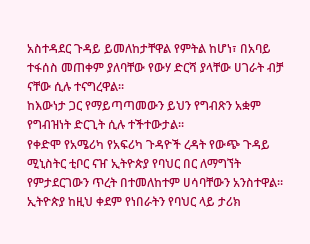አስተዳደር ጉዳይ ይመለከታቸዋል የምትል ከሆነ፣ በአባይ ተፋሰስ መጠቀም ያለባቸው የውሃ ድርሻ ያላቸው ሀገራት ብቻ ናቸው ሲሉ ተናግረዋል።
ከእውነታ ጋር የማይጣጣመውን ይህን የግብጽን አቋም የግብዝነት ድርጊት ሲሉ ተችተውታል።
የቀድሞ የአሜሪካ የአፍሪካ ጉዳዮች ረዳት የውጭ ጉዳይ ሚኒስትር ቲቦር ናዠ ኢትዮጵያ የባህር በር ለማግኘት የምታደርገውን ጥረት በተመለከተም ሀሳባቸውን አንስተዋል።
ኢትዮጵያ ከዚህ ቀደም የነበራትን የባህር ላይ ታሪክ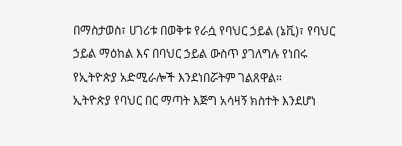በማስታወስ፣ ሀገሪቱ በወቅቱ የራሷ የባህር ኃይል (ኔቪ)፣ የባህር ኃይል ማዕከል እና በባህር ኃይል ውስጥ ያገለግሉ የነበሩ የኢትዮጵያ አድሚራሎች እንደነበሯትም ገልጸዋል።
ኢትዮጵያ የባህር በር ማጣት እጅግ አሳዛኝ ክስተት እንደሆነ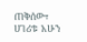ጠቅሰው፣ ሀገሪቱ አሁን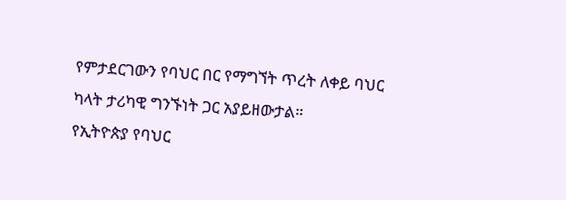የምታደርገውን የባህር በር የማግኘት ጥረት ለቀይ ባህር ካላት ታሪካዊ ግንኙነት ጋር አያይዘውታል።
የኢትዮጵያ የባህር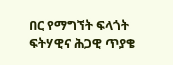በር የማግኘት ፍላጎት ፍትሃዊና ሕጋዊ ጥያቄ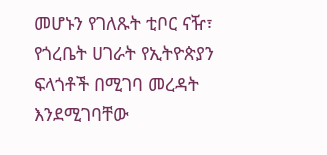መሆኑን የገለጹት ቲቦር ናዥ፣ የጎረቤት ሀገራት የኢትዮጵያን ፍላጎቶች በሚገባ መረዳት እንደሚገባቸው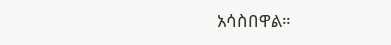አሳስበዋል።